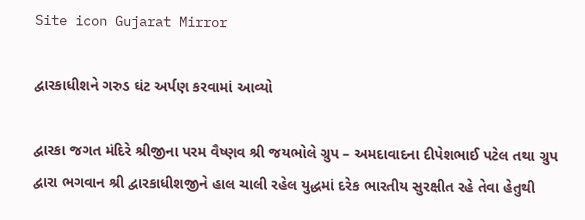Site icon Gujarat Mirror

દ્વારકાધીશને ગરુડ ઘંટ અર્પણ કરવામાં આવ્યો

દ્વારકા જગત મંદિરે શ્રીજીના પરમ વૈષ્ણવ શ્રી જયભોલે ગ્રુપ – અમદાવાદના દીપેશભાઈ પટેલ તથા ગ્રુપ દ્વારા ભગવાન શ્રી દ્વારકાધીશજીને હાલ ચાલી રહેલ યુદ્ધમાં દરેક ભારતીય સુરક્ષીત રહે તેવા હેતુથી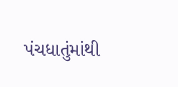પંચધાતુંમાંથી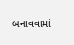બનાવવામાં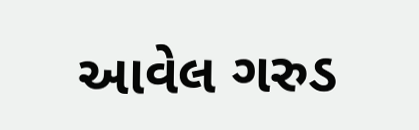આવેલ ગરુડ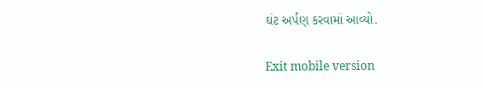ઘંટ અર્પણ કરવામાં આવ્યો.

Exit mobile version